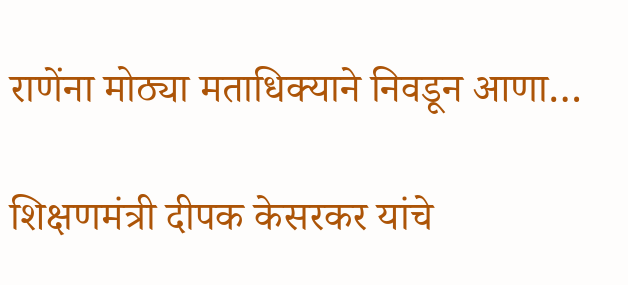राणेंना मोठ्या मताधिक्याने निवडून आणा…

शिक्षणमंत्री दीपक केसरकर यांचे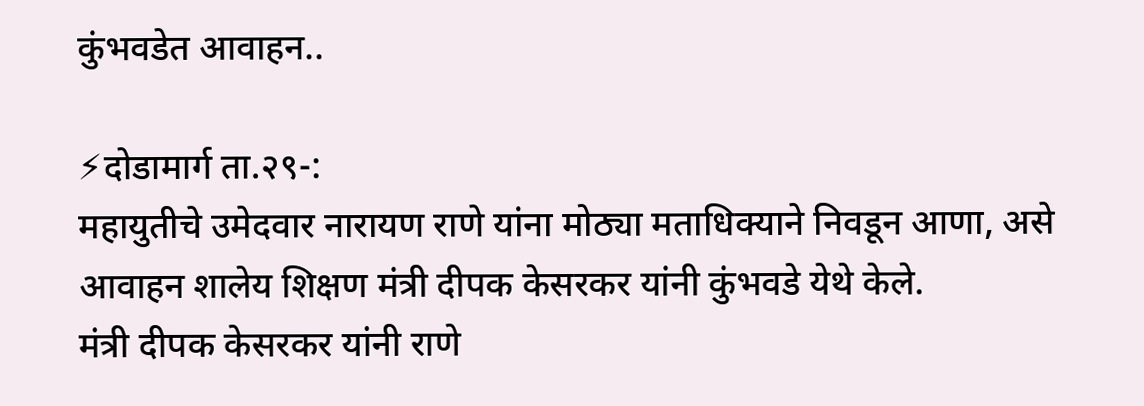कुंभवडेत आवाहन..

⚡दोडामार्ग ता.२९-:
महायुतीचे उमेदवार नारायण राणे यांना मोठ्या मताधिक्याने निवडून आणा, असे आवाहन शालेय शिक्षण मंत्री दीपक केसरकर यांनी कुंभवडे येथे केले.
मंत्री दीपक केसरकर यांनी राणे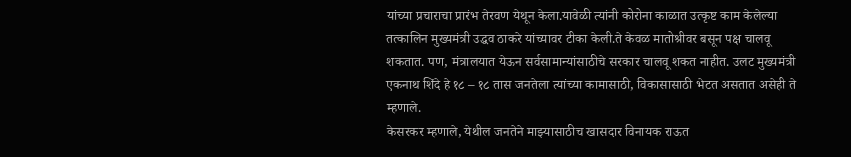यांच्या प्रचाराचा प्रारंभ तेरवण येथून केला.यावेळी त्यांनी कोरोना काळात उत्कृष्ट काम केलेल्या तत्कालिन मुख्यमंत्री उद्धव ठाकरे यांच्यावर टीका केली.ते केवळ मातोश्रीवर बसून पक्ष चालवू शकतात. पण, मंत्रालयात येऊन सर्वसामान्यांसाठीचे सरकार चालवू शकत नाहीत. उलट मुख्यमंत्री एकनाथ शिंदे हे १८ – १८ तास जनतेला त्यांच्या कामासाठी, विकासासाठी भेटत असतात असेही ते म्हणाले.
केसरकर म्हणाले, येथील जनतेने माझ्यासाठीच खासदार विनायक राऊत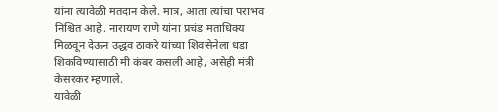यांना त्यावेळी मतदान केले. मात्र, आता त्यांचा पराभव निश्चित आहे. नारायण राणे यांना प्रचंड मताधिक्य मिळवून देऊन उद्धव ठाकरे यांच्या शिवसेनेला धडा शिकविण्यासाठी मी कंबर कसली आहे, असेही मंत्री केसरकर म्हणाले.
यावेळी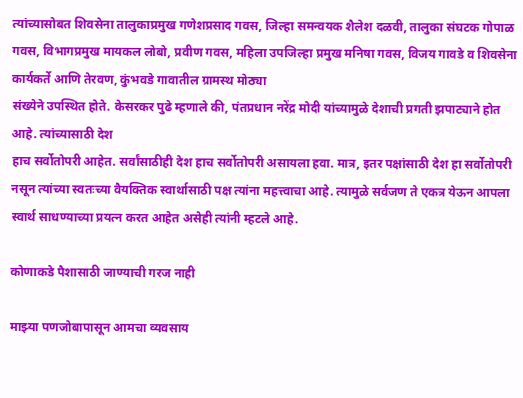त्यांच्यासोबत शिवसेना तालुकाप्रमुख गणेशप्रसाद गवस, जिल्हा समन्वयक शैलेश दळवी, तालुका संघटक गोपाळ गवस, विभागप्रमुख मायकल लोबो, प्रवीण गवस, महिला उपजिल्हा प्रमुख मनिषा गवस, विजय गावडे व शिवसेना कार्यकर्ते आणि तेरवण, कुंभवडे गावातील ग्रामस्थ मोठ्या
संख्येने उपस्थित होते. केसरकर पुढे म्हणाले की, पंतप्रधान नरेंद्र मोदी यांच्यामुळे देशाची प्रगती झपाट्याने होत आहे. त्यांच्यासाठी देश
हाच सर्वोतोपरी आहेत. सर्वांसाठीही देश हाच सर्वोतोपरी असायला हवा. मात्र, इतर पक्षांसाठी देश हा सर्वोतोपरी नसून त्यांच्या स्वतःच्या वैयक्तिक स्वार्थासाठी पक्ष त्यांना महत्त्वाचा आहे. त्यामुळे सर्वजण ते एकत्र येऊन आपला स्वार्थ साधण्याच्या प्रयत्न करत आहेत असेही त्यांनी म्हटले आहे.

कोणाकडे पैशासाठी जाण्याची गरज नाही

माझ्या पणजोबापासून आमचा व्यवसाय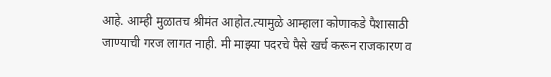आहे. आम्ही मुळातच श्रीमंत आहोत.त्यामुळे आम्हाला कोणाकडे पैशासाठी जाण्याची गरज लागत नाही. मी माझ्या पदरचे पैसे खर्च करून राजकारण व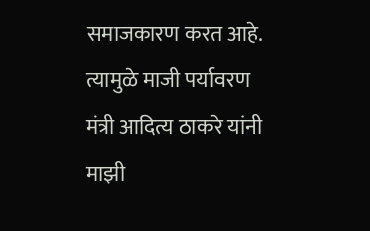समाजकारण करत आहे. त्यामुळे माजी पर्यावरण मंत्री आदित्य ठाकरे यांनी माझी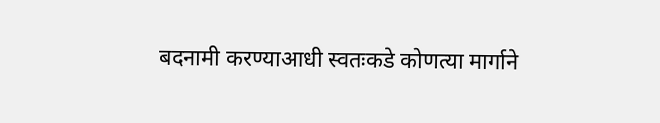बदनामी करण्याआधी स्वतःकडे कोणत्या मार्गाने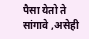पैसा येतो ते सांगावे ,असेही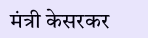मंत्री केसरकर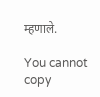म्हणाले.

You cannot copy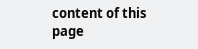content of this page